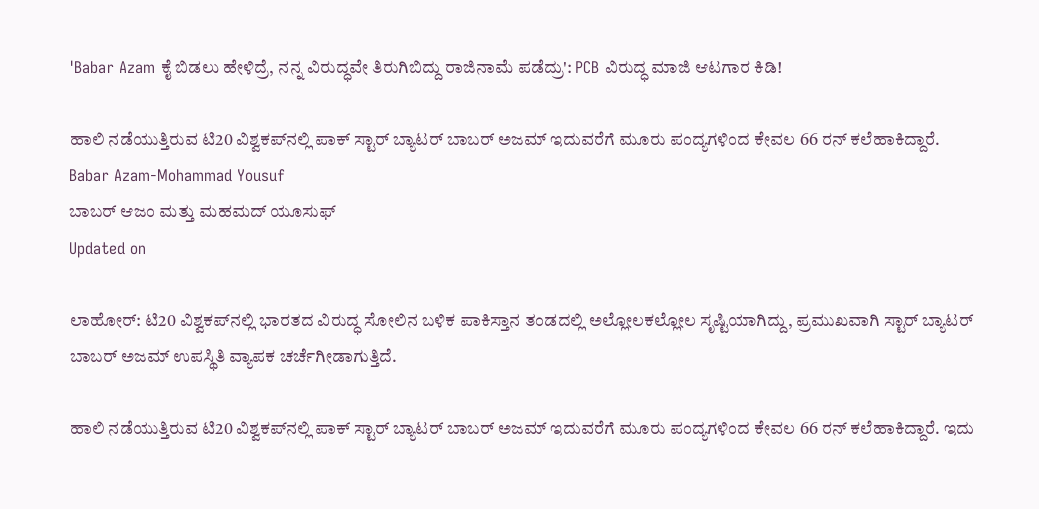'Babar Azam ಕೈ ಬಿಡಲು ಹೇಳಿದ್ರೆ, ನನ್ನ ವಿರುದ್ಧವೇ ತಿರುಗಿಬಿದ್ದು ರಾಜಿನಾಮೆ ಪಡೆದ್ರು': PCB ವಿರುದ್ಧ ಮಾಜಿ ಆಟಗಾರ ಕಿಡಿ!

ಹಾಲಿ ನಡೆಯುತ್ತಿರುವ ಟಿ20 ವಿಶ್ವಕಪ್‌ನಲ್ಲಿ ಪಾಕ್ ಸ್ಟಾರ್ ಬ್ಯಾಟರ್ ಬಾಬರ್ ಅಜಮ್ ಇದುವರೆಗೆ ಮೂರು ಪಂದ್ಯಗಳಿಂದ ಕೇವಲ 66 ರನ್ ಕಲೆಹಾಕಿದ್ದಾರೆ.
Babar Azam-Mohammad Yousuf
ಬಾಬರ್ ಆಜಂ ಮತ್ತು ಮಹಮದ್ ಯೂಸುಫ್
Updated on

ಲಾಹೋರ್: ಟಿ20 ವಿಶ್ವಕಪ್‌ನಲ್ಲಿ ಭಾರತದ ವಿರುದ್ಧ ಸೋಲಿನ ಬಳಿಕ ಪಾಕಿಸ್ತಾನ ತಂಡದಲ್ಲಿ ಅಲ್ಲೋಲಕಲ್ಲೋಲ ಸೃಷ್ಟಿಯಾಗಿದ್ದು, ಪ್ರಮುಖವಾಗಿ ಸ್ಟಾರ್ ಬ್ಯಾಟರ್ ಬಾಬರ್ ಅಜಮ್ ಉಪಸ್ಥಿತಿ ವ್ಯಾಪಕ ಚರ್ಚೆಗೀಡಾಗುತ್ತಿದೆ.

ಹಾಲಿ ನಡೆಯುತ್ತಿರುವ ಟಿ20 ವಿಶ್ವಕಪ್‌ನಲ್ಲಿ ಪಾಕ್ ಸ್ಟಾರ್ ಬ್ಯಾಟರ್ ಬಾಬರ್ ಅಜಮ್ ಇದುವರೆಗೆ ಮೂರು ಪಂದ್ಯಗಳಿಂದ ಕೇವಲ 66 ರನ್ ಕಲೆಹಾಕಿದ್ದಾರೆ. ಇದು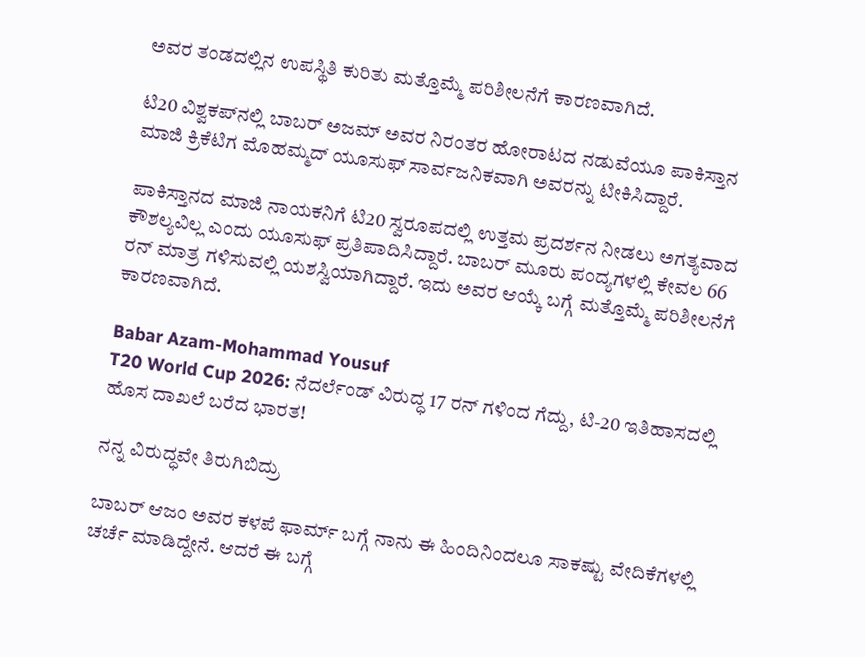ಅವರ ತಂಡದಲ್ಲಿನ ಉಪಸ್ಥಿತಿ ಕುರಿತು ಮತ್ತೊಮ್ಮೆ ಪರಿಶೀಲನೆಗೆ ಕಾರಣವಾಗಿದೆ.

ಟಿ20 ವಿಶ್ವಕಪ್‌ನಲ್ಲಿ ಬಾಬರ್ ಅಜಮ್ ಅವರ ನಿರಂತರ ಹೋರಾಟದ ನಡುವೆಯೂ ಪಾಕಿಸ್ತಾನ ಮಾಜಿ ಕ್ರಿಕೆಟಿಗ ಮೊಹಮ್ಮದ್ ಯೂಸುಫ್ ಸಾರ್ವಜನಿಕವಾಗಿ ಅವರನ್ನು ಟೀಕಿಸಿದ್ದಾರೆ.

ಪಾಕಿಸ್ತಾನದ ಮಾಜಿ ನಾಯಕನಿಗೆ ಟಿ20 ಸ್ವರೂಪದಲ್ಲಿ ಉತ್ತಮ ಪ್ರದರ್ಶನ ನೀಡಲು ಅಗತ್ಯವಾದ ಕೌಶಲ್ಯವಿಲ್ಲ ಎಂದು ಯೂಸುಫ್ ಪ್ರತಿಪಾದಿಸಿದ್ದಾರೆ. ಬಾಬರ್ ಮೂರು ಪಂದ್ಯಗಳಲ್ಲಿ ಕೇವಲ 66 ರನ್ ಮಾತ್ರ ಗಳಿಸುವಲ್ಲಿ ಯಶಸ್ವಿಯಾಗಿದ್ದಾರೆ. ಇದು ಅವರ ಆಯ್ಕೆ ಬಗ್ಗೆ ಮತ್ತೊಮ್ಮೆ ಪರಿಶೀಲನೆಗೆ ಕಾರಣವಾಗಿದೆ.

Babar Azam-Mohammad Yousuf
T20 World Cup 2026: ನೆದರ್ಲೆಂಡ್ ವಿರುದ್ಧ 17 ರನ್ ಗಳಿಂದ ಗೆದ್ದು, ಟಿ-20 ಇತಿಹಾಸದಲ್ಲಿ ಹೊಸ ದಾಖಲೆ ಬರೆದ ಭಾರತ!

ನನ್ನ ವಿರುದ್ಧವೇ ತಿರುಗಿಬಿದ್ರು

ಬಾಬರ್ ಆಜಂ ಅವರ ಕಳಪೆ ಫಾರ್ಮ್ ಬಗ್ಗೆ ನಾನು ಈ ಹಿಂದಿನಿಂದಲೂ ಸಾಕಷ್ಟು ವೇದಿಕೆಗಳಲ್ಲಿ ಚರ್ಚೆ ಮಾಡಿದ್ದೇನೆ. ಆದರೆ ಈ ಬಗ್ಗೆ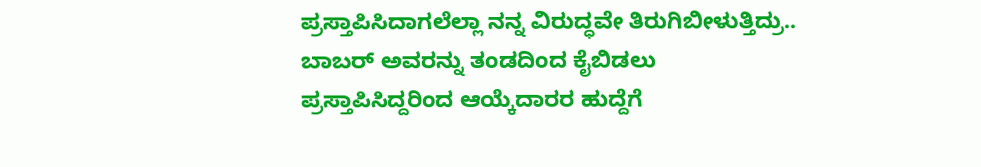ಪ್ರಸ್ತಾಪಿಸಿದಾಗಲೆಲ್ಲಾ ನನ್ನ ವಿರುದ್ಧವೇ ತಿರುಗಿಬೀಳುತ್ತಿದ್ರು.. ಬಾಬರ್ ಅವರನ್ನು ತಂಡದಿಂದ ಕೈಬಿಡಲು ಪ್ರಸ್ತಾಪಿಸಿದ್ದರಿಂದ ಆಯ್ಕೆದಾರರ ಹುದ್ದೆಗೆ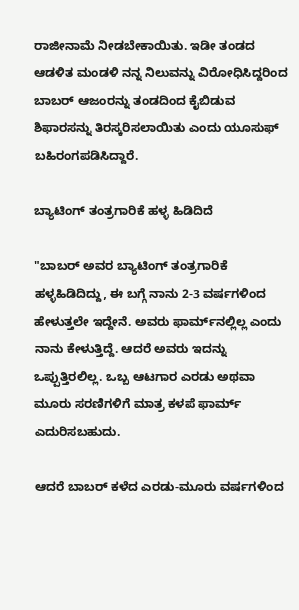ರಾಜೀನಾಮೆ ನೀಡಬೇಕಾಯಿತು. ಇಡೀ ತಂಡದ ಆಡಳಿತ ಮಂಡಳಿ ನನ್ನ ನಿಲುವನ್ನು ವಿರೋಧಿಸಿದ್ದರಿಂದ ಬಾಬರ್ ಆಜಂರನ್ನು ತಂಡದಿಂದ ಕೈಬಿಡುವ ಶಿಫಾರಸನ್ನು ತಿರಸ್ಕರಿಸಲಾಯಿತು ಎಂದು ಯೂಸುಫ್ ಬಹಿರಂಗಪಡಿಸಿದ್ದಾರೆ.

ಬ್ಯಾಟಿಂಗ್ ತಂತ್ರಗಾರಿಕೆ ಹಳ್ಳ ಹಿಡಿದಿದೆ

"ಬಾಬರ್ ಅವರ ಬ್ಯಾಟಿಂಗ್ ತಂತ್ರಗಾರಿಕೆ ಹಳ್ಳಹಿಡಿದಿದ್ದು, ಈ ಬಗ್ಗೆ ನಾನು 2-3 ವರ್ಷಗಳಿಂದ ಹೇಳುತ್ತಲೇ ಇದ್ದೇನೆ. ಅವರು ಫಾರ್ಮ್‌ನಲ್ಲಿಲ್ಲ ಎಂದು ನಾನು ಕೇಳುತ್ತಿದ್ದೆ. ಆದರೆ ಅವರು ಇದನ್ನು ಒಪ್ಪುತ್ತಿರಲಿಲ್ಲ. ಒಬ್ಬ ಆಟಗಾರ ಎರಡು ಅಥವಾ ಮೂರು ಸರಣಿಗಳಿಗೆ ಮಾತ್ರ ಕಳಪೆ ಫಾರ್ಮ್‌ ಎದುರಿಸಬಹುದು.

ಆದರೆ ಬಾಬರ್ ಕಳೆದ ಎರಡು-ಮೂರು ವರ್ಷಗಳಿಂದ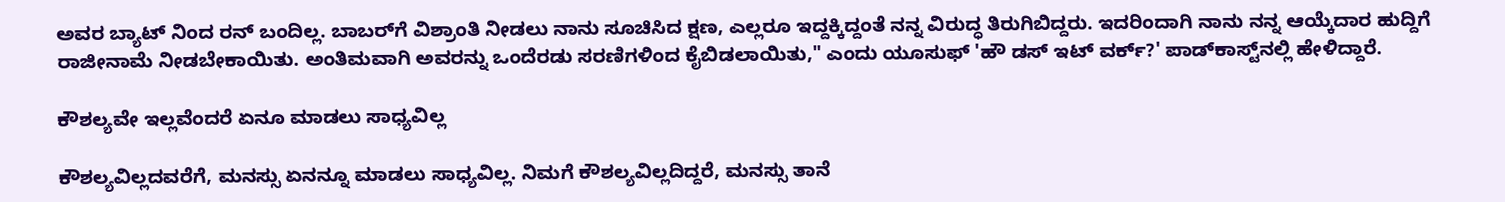ಅವರ ಬ್ಯಾಟ್ ನಿಂದ ರನ್ ಬಂದಿಲ್ಲ. ಬಾಬರ್‌ಗೆ ವಿಶ್ರಾಂತಿ ನೀಡಲು ನಾನು ಸೂಚಿಸಿದ ಕ್ಷಣ, ಎಲ್ಲರೂ ಇದ್ದಕ್ಕಿದ್ದಂತೆ ನನ್ನ ವಿರುದ್ಧ ತಿರುಗಿಬಿದ್ದರು. ಇದರಿಂದಾಗಿ ನಾನು ನನ್ನ ಆಯ್ಕೆದಾರ ಹುದ್ದಿಗೆ ರಾಜೀನಾಮೆ ನೀಡಬೇಕಾಯಿತು. ಅಂತಿಮವಾಗಿ ಅವರನ್ನು ಒಂದೆರಡು ಸರಣಿಗಳಿಂದ ಕೈಬಿಡಲಾಯಿತು," ಎಂದು ಯೂಸುಫ್ 'ಹೌ ಡಸ್ ಇಟ್ ವರ್ಕ್?' ಪಾಡ್‌ಕಾಸ್ಟ್‌ನಲ್ಲಿ ಹೇಳಿದ್ದಾರೆ.

ಕೌಶಲ್ಯವೇ ಇಲ್ಲವೆಂದರೆ ಏನೂ ಮಾಡಲು ಸಾಧ್ಯವಿಲ್ಲ

ಕೌಶಲ್ಯವಿಲ್ಲದವರೆಗೆ, ಮನಸ್ಸು ಏನನ್ನೂ ಮಾಡಲು ಸಾಧ್ಯವಿಲ್ಲ. ನಿಮಗೆ ಕೌಶಲ್ಯವಿಲ್ಲದಿದ್ದರೆ, ಮನಸ್ಸು ತಾನೆ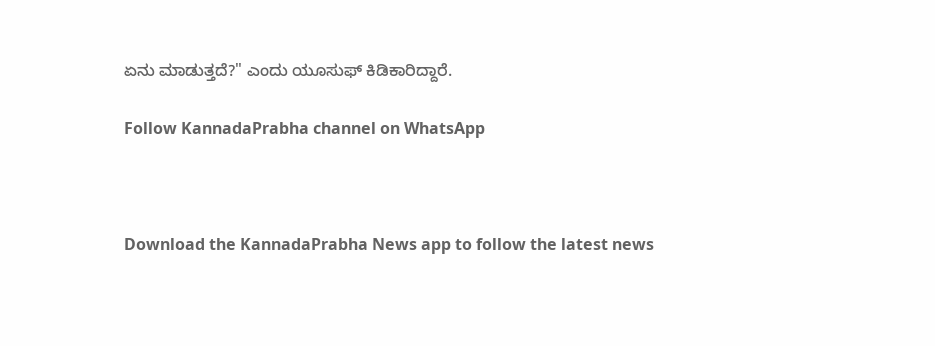ಏನು ಮಾಡುತ್ತದೆ?" ಎಂದು ಯೂಸುಫ್ ಕಿಡಿಕಾರಿದ್ದಾರೆ.

Follow KannadaPrabha channel on WhatsApp



Download the KannadaPrabha News app to follow the latest news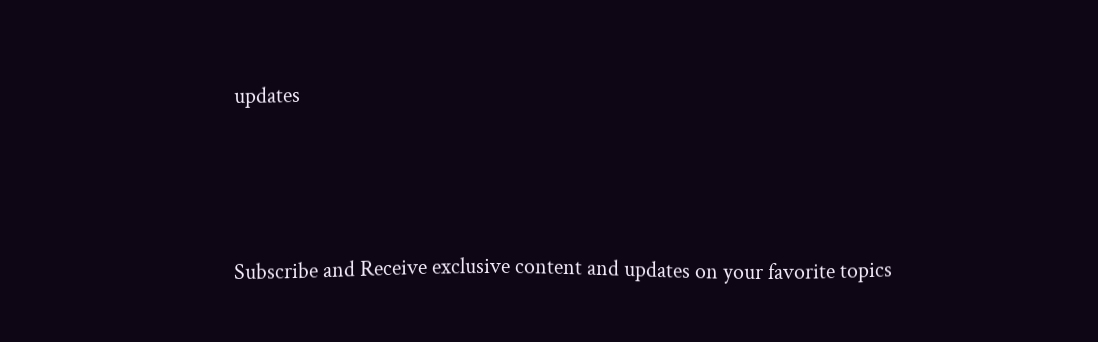updates



Subscribe and Receive exclusive content and updates on your favorite topics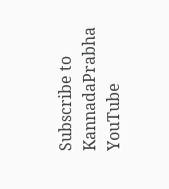Subscribe to KannadaPrabha YouTube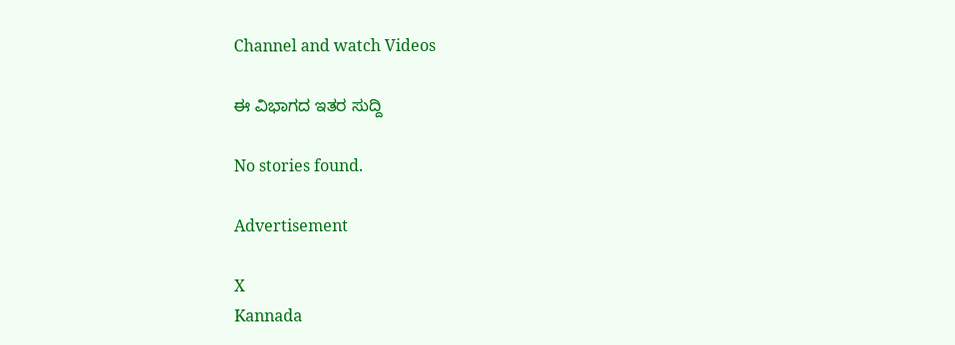Channel and watch Videos

ಈ ವಿಭಾಗದ ಇತರ ಸುದ್ದಿ

No stories found.

Advertisement

X
Kannada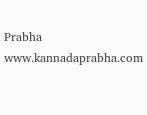Prabha
www.kannadaprabha.com